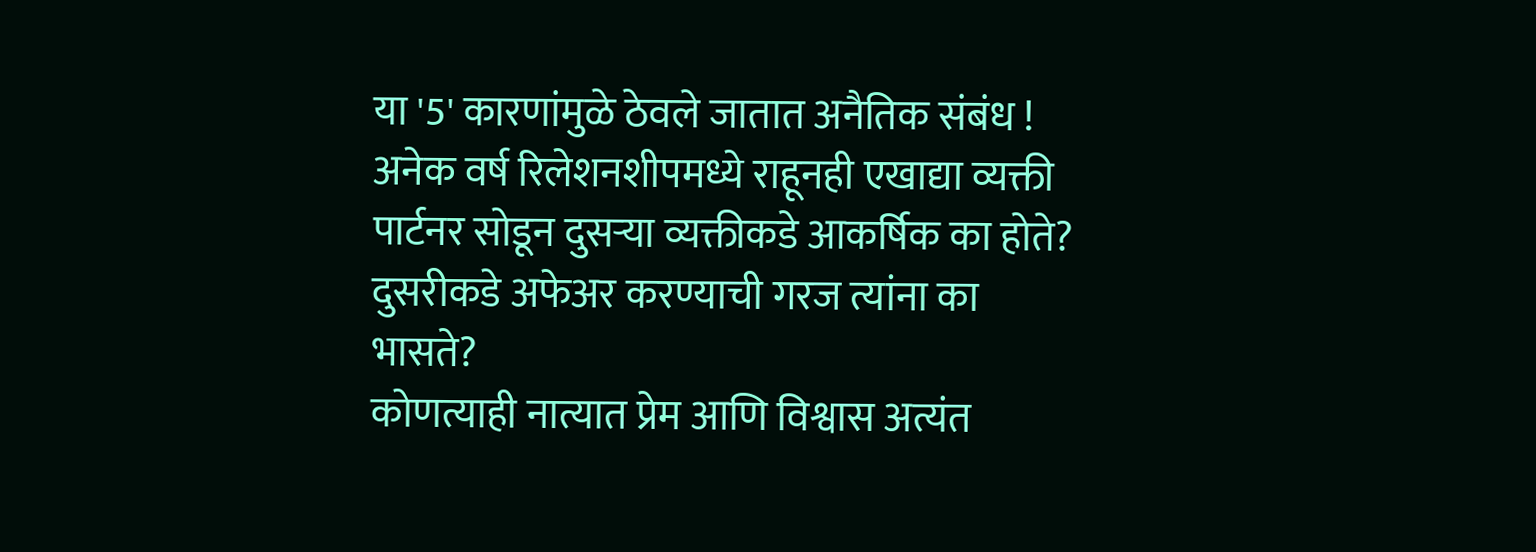या '5' कारणांमुळे ठेवले जातात अनैतिक संबंध !
अनेक वर्ष रिलेशनशीपमध्ये राहूनही एखाद्या व्यक्ती पार्टनर सोडून दुसऱ्या व्यक्तीकडे आकर्षिक का होते? दुसरीकडे अफेअर करण्याची गरज त्यांना का भासते?
कोणत्याही नात्यात प्रेम आणि विश्वास अत्यंत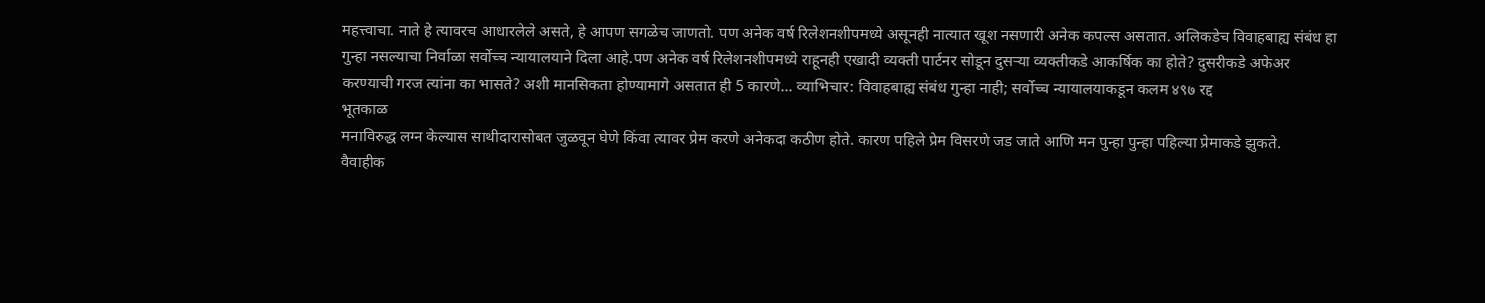महत्त्वाचा. नाते हे त्यावरच आधारलेले असते, हे आपण सगळेच जाणतो. पण अनेक वर्ष रिलेशनशीपमध्ये असूनही नात्यात खूश नसणारी अनेक कपल्स असतात. अलिकडेच विवाहबाह्य संबंध हा गुन्हा नसल्याचा निर्वाळा सर्वोच्च न्यायालयाने दिला आहे.पण अनेक वर्ष रिलेशनशीपमध्ये राहूनही एखादी व्यक्ती पार्टनर सोडून दुसऱ्या व्यक्तीकडे आकर्षिक का होते? दुसरीकडे अफेअर करण्याची गरज त्यांना का भासते? अशी मानसिकता होण्यामागे असतात ही 5 कारणे... व्याभिचार: विवाहबाह्य संबंध गुन्हा नाही; सर्वोच्च न्यायालयाकडून कलम ४९७ रद्द
भूतकाळ
मनाविरुद्ध लग्न केल्यास साथीदारासोबत जुळवून घेणे किंवा त्यावर प्रेम करणे अनेकदा कठीण होते. कारण पहिले प्रेम विसरणे जड जाते आणि मन पुन्हा पुन्हा पहिल्या प्रेमाकडे झुकते.
वैवाहीक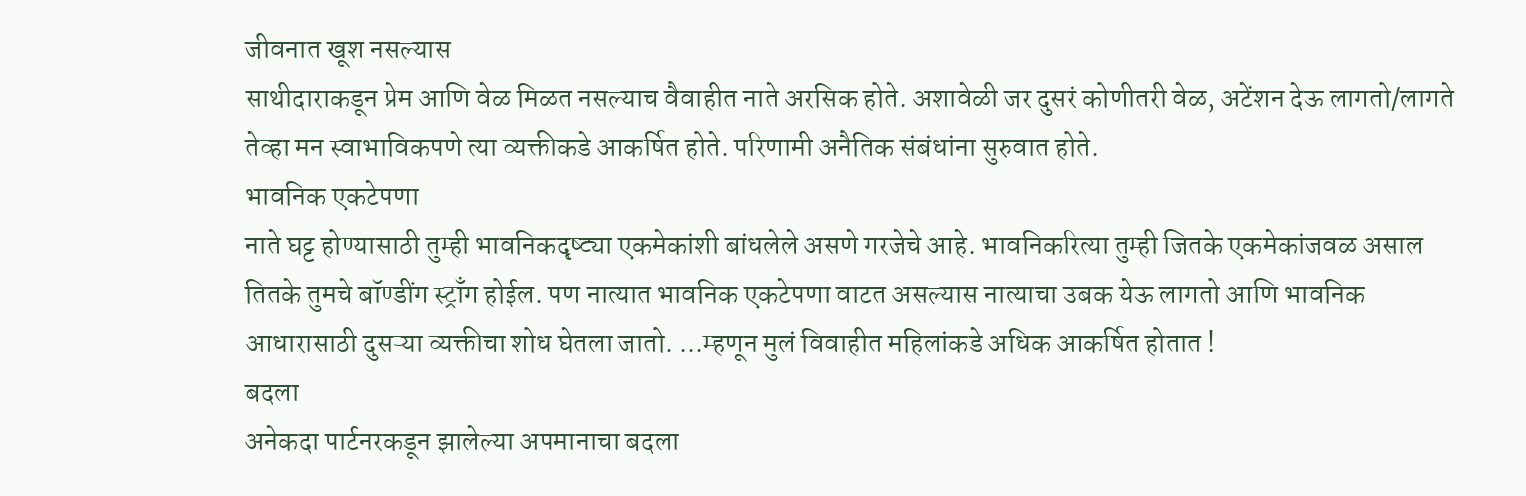जीवनात खूश नसल्यास
साथीदाराकडून प्रेम आणि वेळ मिळत नसल्याच वैवाहीत नाते अरसिक होते. अशावेळी जर दुसरं कोणीतरी वेळ, अटेंशन देऊ लागतो/लागते तेव्हा मन स्वाभाविकपणे त्या व्यक्तीकडे आकर्षित होते. परिणामी अनैतिक संबंधांना सुरुवात होते.
भावनिक एकटेपणा
नाते घट्ट होण्यासाठी तुम्ही भावनिकदृष्ट्या एकमेकांशी बांधलेले असणे गरजेचे आहे. भावनिकरित्या तुम्ही जितके एकमेकांजवळ असाल तितके तुमचे बॉण्डींग स्ट्राँग होईल. पण नात्यात भावनिक एकटेपणा वाटत असल्यास नात्याचा उबक येऊ लागतो आणि भावनिक आधारासाठी दुसऱ्या व्यक्तीचा शोध घेतला जातो. ...म्हणून मुलं विवाहीत महिलांकडे अधिक आकर्षित होतात !
बदला
अनेकदा पार्टनरकडून झालेल्या अपमानाचा बदला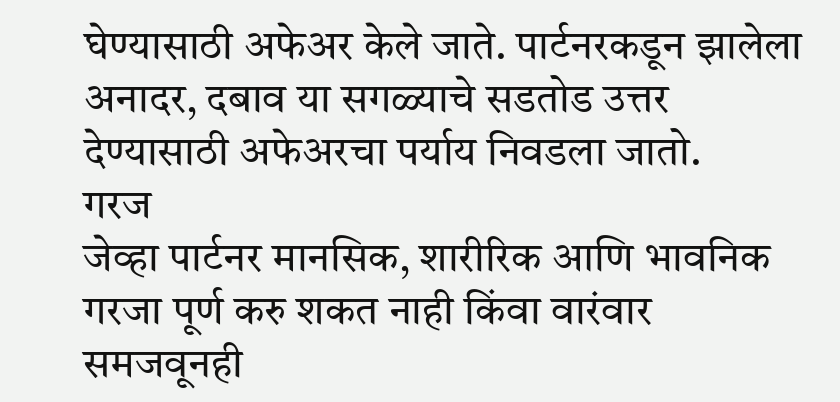घेण्यासाठी अफेअर केले जाते. पार्टनरकडून झालेला अनादर, दबाव या सगळ्याचे सडतोड उत्तर देण्यासाठी अफेअरचा पर्याय निवडला जातो.
गरज
जेव्हा पार्टनर मानसिक, शारीरिक आणि भावनिक गरजा पूर्ण करु शकत नाही किंवा वारंवार समजवूनही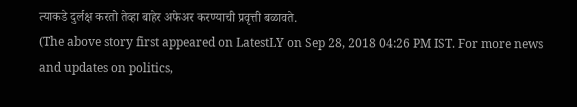त्याकडे दुर्लक्ष करतो तेव्हा बाहेर अफेअर करण्याची प्रवृत्ती बळावते.
(The above story first appeared on LatestLY on Sep 28, 2018 04:26 PM IST. For more news and updates on politics,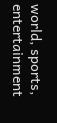world, sports, entertainment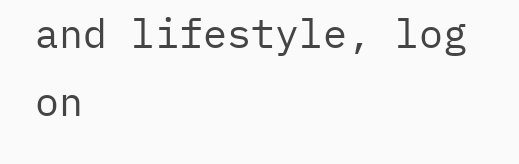and lifestyle, log on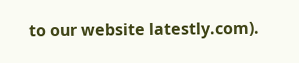to our website latestly.com).